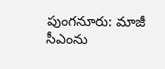పుంగనూరు: మాజీ సీఎంను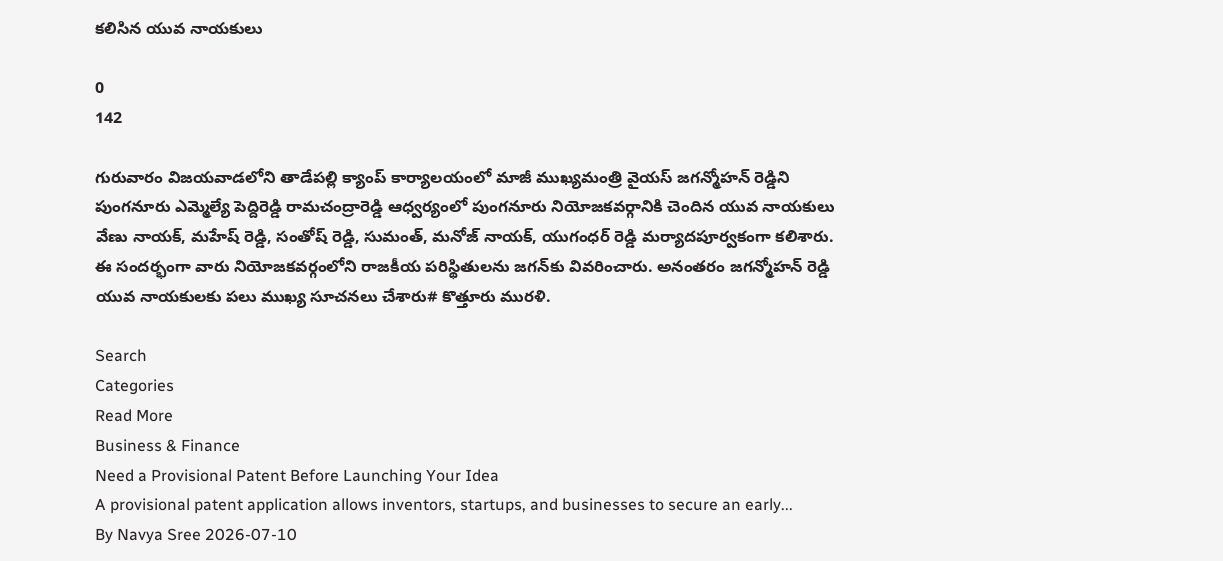కలిసిన యువ నాయకులు

0
142

గురువారం విజయవాడలోని తాడేపల్లి క్యాంప్ కార్యాలయంలో మాజీ ముఖ్యమంత్రి వైయస్ జగన్మోహన్ రెడ్డిని పుంగనూరు ఎమ్మెల్యే పెద్దిరెడ్డి రామచంద్రారెడ్డి ఆధ్వర్యంలో పుంగనూరు నియోజకవర్గానికి చెందిన యువ నాయకులు వేణు నాయక్, మహేష్ రెడ్డి, సంతోష్ రెడ్డి, సుమంత్, మనోజ్ నాయక్, యుగంధర్ రెడ్డి మర్యాదపూర్వకంగా కలిశారు. ఈ సందర్భంగా వారు నియోజకవర్గంలోని రాజకీయ పరిస్థితులను జగన్‌కు వివరించారు. అనంతరం జగన్మోహన్ రెడ్డి యువ నాయకులకు పలు ముఖ్య సూచనలు చేశారు# కొత్తూరు మురళి.

Search
Categories
Read More
Business & Finance
Need a Provisional Patent Before Launching Your Idea
A provisional patent application allows inventors, startups, and businesses to secure an early...
By Navya Sree 2026-07-10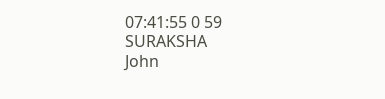07:41:55 0 59
SURAKSHA
John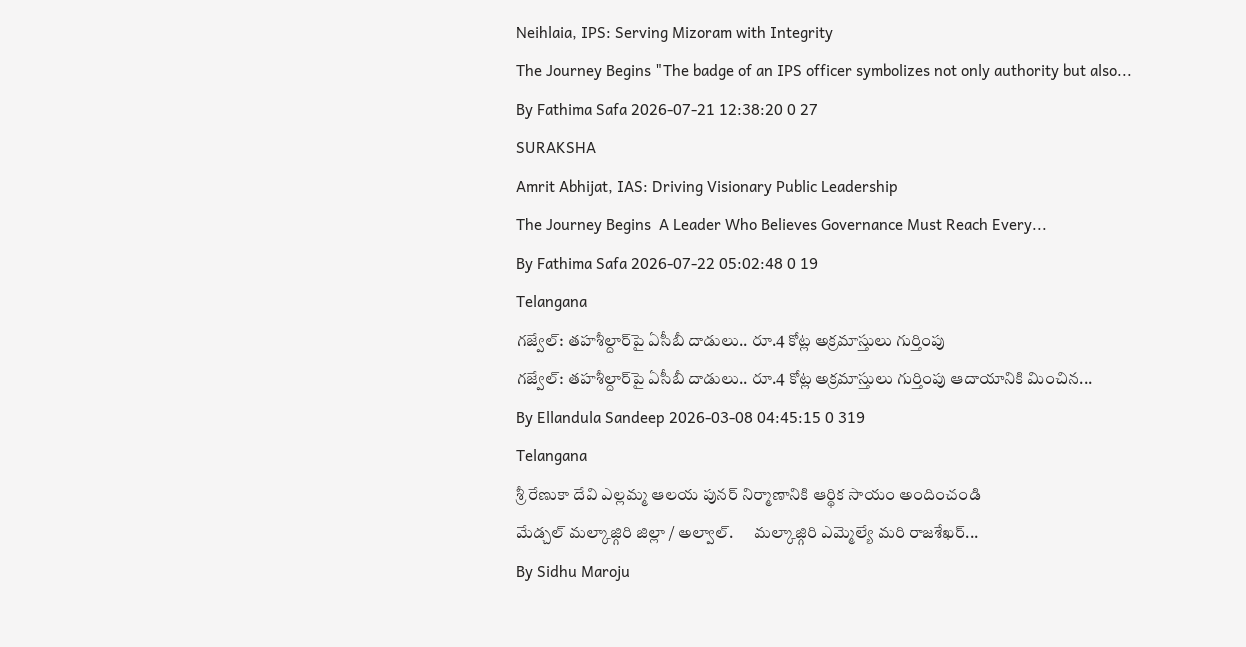Neihlaia, IPS: Serving Mizoram with Integrity
The Journey Begins "The badge of an IPS officer symbolizes not only authority but also...
By Fathima Safa 2026-07-21 12:38:20 0 27
SURAKSHA
Amrit Abhijat, IAS: Driving Visionary Public Leadership
The Journey Begins  A Leader Who Believes Governance Must Reach Every...
By Fathima Safa 2026-07-22 05:02:48 0 19
Telangana
గజ్వేల్: తహశీల్దార్‌పై ఏసీబీ దాడులు.. రూ.4 కోట్ల అక్రమాస్తులు గుర్తింపు
గజ్వేల్: తహశీల్దార్‌పై ఏసీబీ దాడులు.. రూ.4 కోట్ల అక్రమాస్తులు గుర్తింపు ఆదాయానికి మించిన...
By Ellandula Sandeep 2026-03-08 04:45:15 0 319
Telangana
శ్రీ రేణుకా దేవి ఎల్లమ్మ ఆలయ పునర్ నిర్మాణానికి ఆర్థిక సాయం అందించండి
మేడ్చల్ మల్కాజ్గిరి జిల్లా / అల్వాల్.      మల్కాజ్గిరి ఎమ్మెల్యే మరి రాజశేఖర్...
By Sidhu Maroju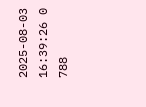2025-08-03 16:39:26 0 788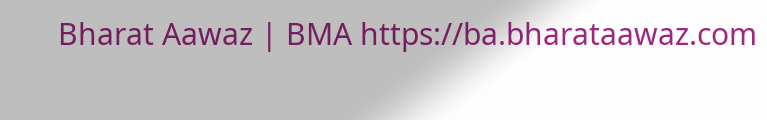Bharat Aawaz | BMA https://ba.bharataawaz.com